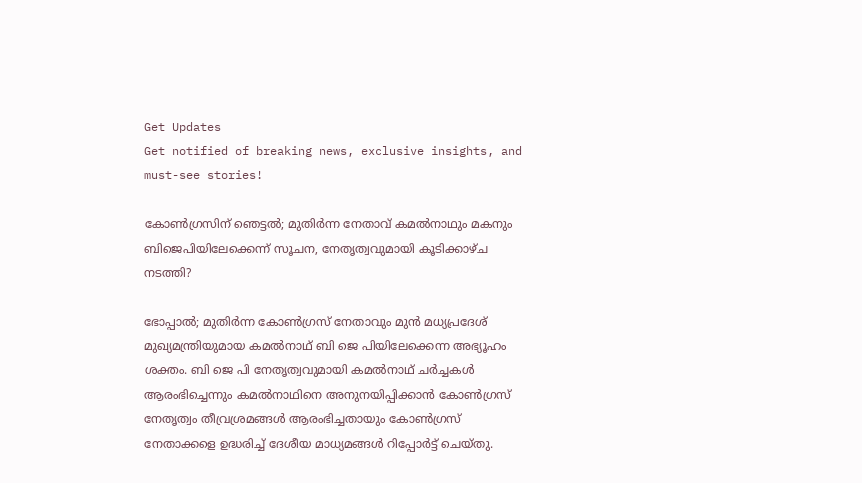Get Updates
Get notified of breaking news, exclusive insights, and must-see stories!

കോൺഗ്രസിന് ഞെട്ടൽ; മുതിർന്ന നേതാവ് കമൽനാഥും മകനും ബിജെപിയിലേക്കെന്ന് സൂചന, നേതൃത്വവുമായി കൂടിക്കാഴ്ച നടത്തി?

ഭോപ്പാൽ; മുതിർന്ന കോൺഗ്രസ് നേതാവും മുൻ മധ്യപ്രദേശ് മുഖ്യമന്ത്രിയുമായ കമൽനാഥ് ബി ജെ പിയിലേക്കെന്ന അഭ്യൂഹം ശക്തം. ബി ജെ പി നേതൃത്വവുമായി കമൽനാഥ് ചർച്ചകൾ ആരംഭിച്ചെന്നും കമൽനാഥിനെ അനുനയിപ്പിക്കാൻ കോൺഗ്രസ് നേതൃത്വം തീവ്രശ്രമങ്ങൾ ആരംഭിച്ചതായും കോൺഗ്രസ് നേതാക്കളെ ഉദ്ധരിച്ച് ദേശീയ മാധ്യമങ്ങൾ റിപ്പോർട്ട് ചെയ്തു.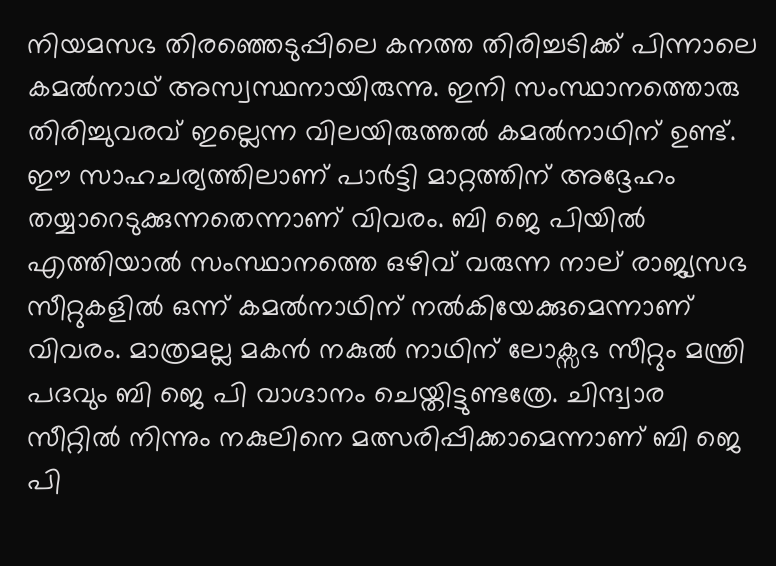നിയമസഭ തിരഞ്ഞെടുപ്പിലെ കനത്ത തിരിച്ചടിക്ക് പിന്നാലെ കമൽനാഥ് അസ്വസ്ഥനായിരുന്നു. ഇനി സംസ്ഥാനത്തൊരു തിരിച്ചുവരവ് ഇല്ലെന്ന വിലയിരുത്തൽ കമൽനാഥിന് ഉണ്ട്. ഈ സാഹചര്യത്തിലാണ് പാർട്ടി മാറ്റത്തിന് അദ്ദേഹം തയ്യാറെടുക്കുന്നതെന്നാണ് വിവരം. ബി ജെ പിയിൽ എത്തിയാൽ സംസ്ഥാനത്തെ ഒഴിവ് വരുന്ന നാല് രാജ്യസഭ സീറ്റുകളിൽ ഒന്ന് കമൽനാഥിന് നൽകിയേക്കുമെന്നാണ് വിവരം. മാത്രമല്ല മകൻ നകുൽ നാഥിന് ലോക്സഭ സീറ്റും മന്ത്രി പദവും ബി ജെ പി വാഗ്ദാനം ചെയ്തിട്ടുണ്ടത്രേ. ചിന്ദ്വാര സീറ്റിൽ നിന്നും നകുലിനെ മത്സരിപ്പിക്കാമെന്നാണ് ബി ജെ പി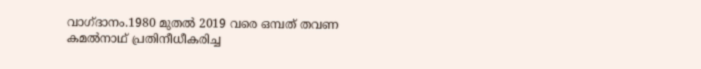വാഗ്ദാനം.1980 മുതൽ 2019 വരെ ഒമ്പത് തവണ കമൽനാഥ് പ്രതിനീധീകരിച്ച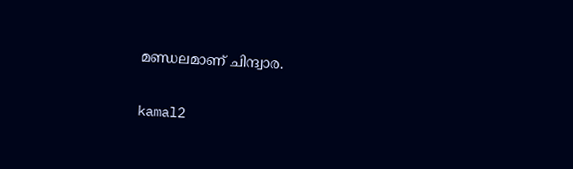മണ്ഡലമാണ് ചിന്ദ്വാര.

kamal2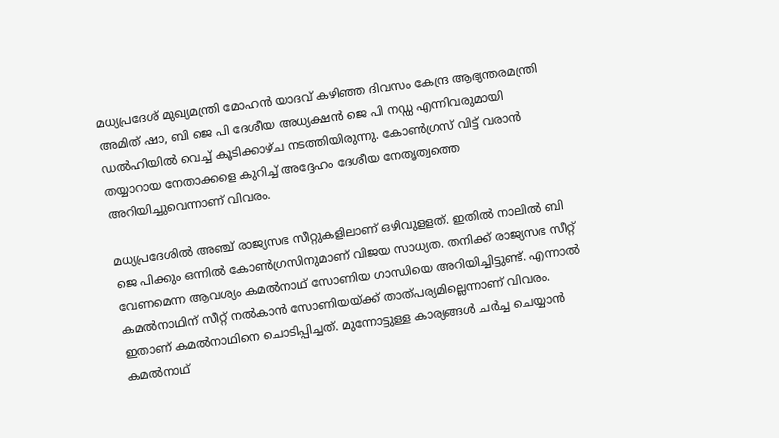മധ്യപ്രദേശ് മുഖ്യമന്ത്രി മോഹന്‍ യാദവ് കഴിഞ്ഞ ദിവസം കേന്ദ്ര ആഭ്യന്തരമന്ത്രി അമിത് ഷാ, ബി ജെ പി ദേശീയ അധ്യക്ഷന്‍ ജെ പി നഡ്ഡ എന്നിവരുമായി ഡൽഹിയിൽ വെച്ച് കൂടിക്കാഴ്ച നടത്തിയിരുന്നു. കോൺഗ്രസ് വിട്ട് വരാൻ തയ്യാറായ നേതാക്കളെ കുറിച്ച് അദ്ദേഹം ദേശീയ നേതൃത്വത്തെ അറിയിച്ചുവെന്നാണ് വിവരം.

മധ്യപ്രദേശിൽ അഞ്ച് രാജ്യസഭ സീറ്റുകളിലാണ് ഒഴിവുളളത്. ഇതിൽ നാലിൽ ബി ജെ പിക്കും ഒന്നിൽ കോൺഗ്രസിനുമാണ് വിജയ സാധ്യത. തനിക്ക് രാജ്യസഭ സീറ്റ് വേണമെന്ന ആവശ്യം കമൽനാഥ് സോണിയ ഗാന്ധിയെ അറിയിച്ചിട്ടുണ്ട്. എന്നാൽ കമൽനാഥിന് സീറ്റ് നൽകാൻ സോണിയയ്ക്ക് താത്പര്യമില്ലെന്നാണ് വിവരം. ഇതാണ് കമൽനാഥിനെ ചൊടിപ്പിച്ചത്. മുന്നോട്ടുള്ള കാര്യങ്ങൾ ചർച്ച ചെയ്യാൻ കമൽനാഥ്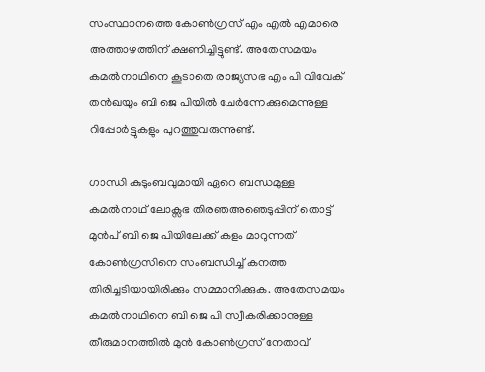സംസ്ഥാനത്തെ കോൺഗ്രസ് എം എൽ എമാരെ അത്താഴത്തിന് ക്ഷണിച്ചിട്ടുണ്ട്. അതേസമയം കമൽനാഥിനെ കൂടാതെ രാജ്യസഭ എം പി വിവേക് തൻഖയും ബി ജെ പിയിൽ ചേർന്നേക്കുമെന്നുള്ള റിപ്പോർട്ടുകളും പുറത്തുവരുന്നുണ്ട്.

ഗാന്ധി കുടുംബവുമായി ഏറെ ബന്ധമുള്ള കമൽനാഥ് ലോക്സഭ തിരഞഅഞെടുപ്പിന് തൊട്ട് മുൻപ് ബി ജെ പിയിലേക്ക് കളം മാറുന്നത് കോൺഗ്രസിനെ സംബന്ധിച്ച് കനത്ത തിരിച്ചടിയായിരിക്കും സമ്മാനിക്കുക. അതേസമയം കമൽനാഥിനെ ബി ജെ പി സ്വീകരിക്കാനുള്ള തീരുമാനത്തിൽ മുൻ കോൺഗ്രസ് നേതാവ്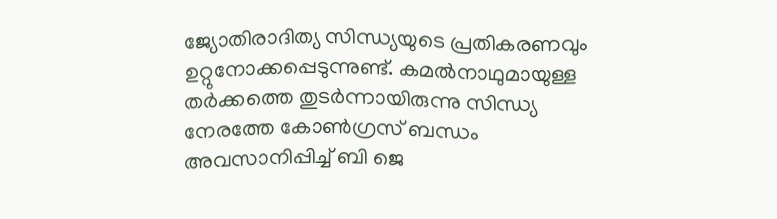ജ്യോതിരാദിത്യ സിന്ധ്യയുടെ പ്രതികരണവും ഉറ്റുനോക്കപ്പെടുന്നുണ്ട്. കമൽനാഥുമായുള്ള തർക്കത്തെ തുടർന്നായിരുന്നു സിന്ധ്യ നേരത്തേ കോൺഗ്രസ് ബന്ധം അവസാനിപ്പിച്ച് ബി ജെ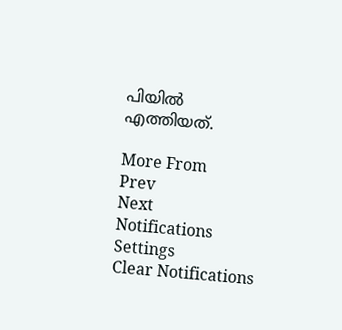പിയിൽ എത്തിയത്.

More From
Prev
Next
Notifications
Settings
Clear Notifications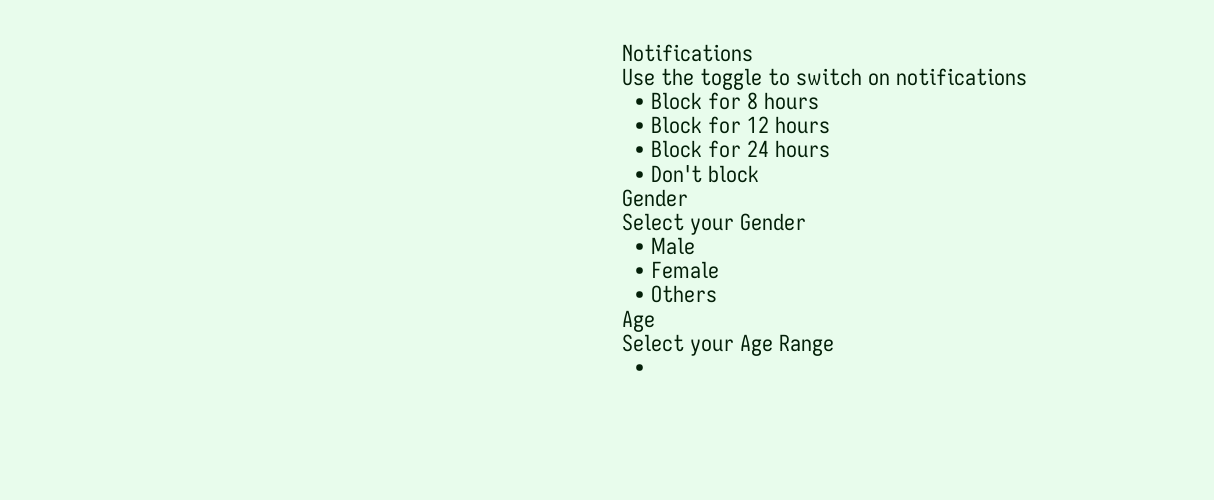Notifications
Use the toggle to switch on notifications
  • Block for 8 hours
  • Block for 12 hours
  • Block for 24 hours
  • Don't block
Gender
Select your Gender
  • Male
  • Female
  • Others
Age
Select your Age Range
  •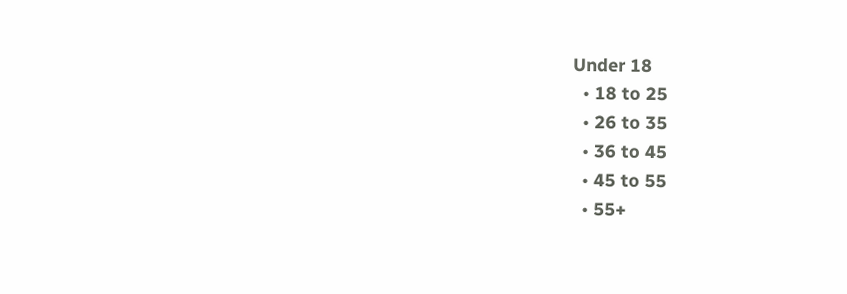Under 18
  • 18 to 25
  • 26 to 35
  • 36 to 45
  • 45 to 55
  • 55+